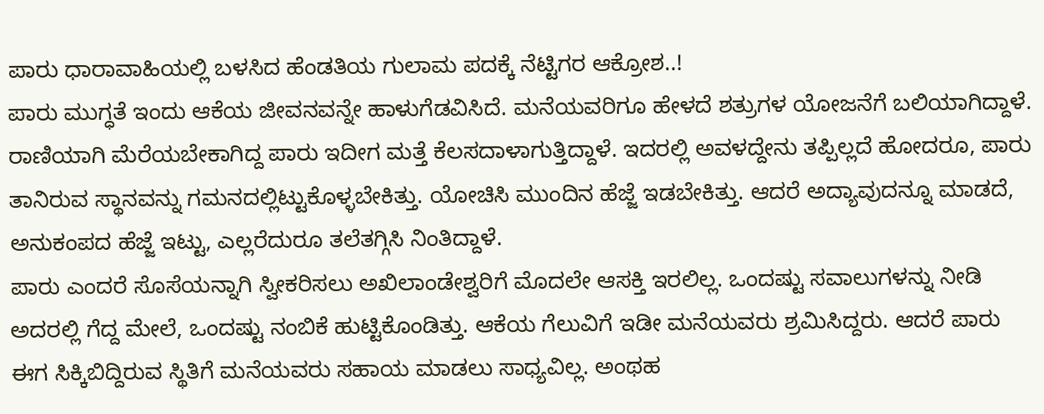ಪಾರು ಧಾರಾವಾಹಿಯಲ್ಲಿ ಬಳಸಿದ ಹೆಂಡತಿಯ ಗುಲಾಮ ಪದಕ್ಕೆ ನೆಟ್ಟಿಗರ ಆಕ್ರೋಶ..!
ಪಾರು ಮುಗ್ಧತೆ ಇಂದು ಆಕೆಯ ಜೀವನವನ್ನೇ ಹಾಳುಗೆಡವಿಸಿದೆ. ಮನೆಯವರಿಗೂ ಹೇಳದೆ ಶತ್ರುಗಳ ಯೋಜನೆಗೆ ಬಲಿಯಾಗಿದ್ದಾಳೆ. ರಾಣಿಯಾಗಿ ಮೆರೆಯಬೇಕಾಗಿದ್ದ ಪಾರು ಇದೀಗ ಮತ್ತೆ ಕೆಲಸದಾಳಾಗುತ್ತಿದ್ದಾಳೆ. ಇದರಲ್ಲಿ ಅವಳದ್ದೇನು ತಪ್ಪಿಲ್ಲದೆ ಹೋದರೂ, ಪಾರು ತಾನಿರುವ ಸ್ಥಾನವನ್ನು ಗಮನದಲ್ಲಿಟ್ಟುಕೊಳ್ಳಬೇಕಿತ್ತು. ಯೋಚಿಸಿ ಮುಂದಿನ ಹೆಜ್ಜೆ ಇಡಬೇಕಿತ್ತು. ಆದರೆ ಅದ್ಯಾವುದನ್ನೂ ಮಾಡದೆ, ಅನುಕಂಪದ ಹೆಜ್ಜೆ ಇಟ್ಟು, ಎಲ್ಲರೆದುರೂ ತಲೆತಗ್ಗಿಸಿ ನಿಂತಿದ್ದಾಳೆ.
ಪಾರು ಎಂದರೆ ಸೊಸೆಯನ್ನಾಗಿ ಸ್ವೀಕರಿಸಲು ಅಖಿಲಾಂಡೇಶ್ವರಿಗೆ ಮೊದಲೇ ಆಸಕ್ತಿ ಇರಲಿಲ್ಲ. ಒಂದಷ್ಟು ಸವಾಲುಗಳನ್ನು ನೀಡಿ ಅದರಲ್ಲಿ ಗೆದ್ದ ಮೇಲೆ, ಒಂದಷ್ಟು ನಂಬಿಕೆ ಹುಟ್ಟಿಕೊಂಡಿತ್ತು. ಆಕೆಯ ಗೆಲುವಿಗೆ ಇಡೀ ಮನೆಯವರು ಶ್ರಮಿಸಿದ್ದರು. ಆದರೆ ಪಾರು ಈಗ ಸಿಕ್ಕಿಬಿದ್ದಿರುವ ಸ್ಥಿತಿಗೆ ಮನೆಯವರು ಸಹಾಯ ಮಾಡಲು ಸಾಧ್ಯವಿಲ್ಲ. ಅಂಥಹ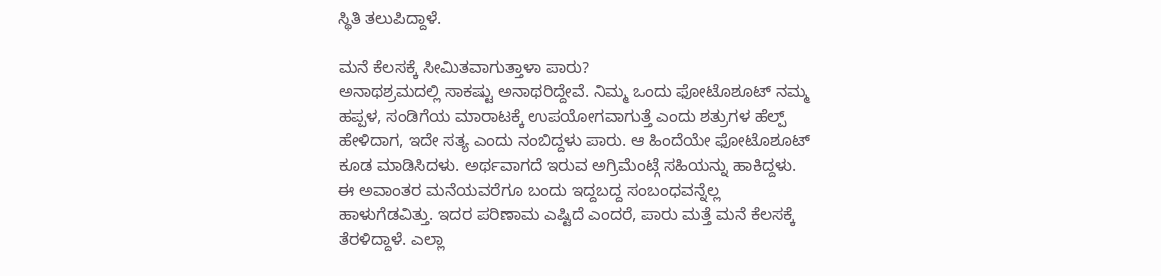ಸ್ಥಿತಿ ತಲುಪಿದ್ದಾಳೆ.

ಮನೆ ಕೆಲಸಕ್ಕೆ ಸೀಮಿತವಾಗುತ್ತಾಳಾ ಪಾರು?
ಅನಾಥಶ್ರಮದಲ್ಲಿ ಸಾಕಷ್ಟು ಅನಾಥರಿದ್ದೇವೆ. ನಿಮ್ಮ ಒಂದು ಫೋಟೊಶೂಟ್ ನಮ್ಮ ಹಪ್ಪಳ, ಸಂಡಿಗೆಯ ಮಾರಾಟಕ್ಕೆ ಉಪಯೋಗವಾಗುತ್ತೆ ಎಂದು ಶತ್ರುಗಳ ಹೆಲ್ಪ್ ಹೇಳಿದಾಗ, ಇದೇ ಸತ್ಯ ಎಂದು ನಂಬಿದ್ದಳು ಪಾರು. ಆ ಹಿಂದೆಯೇ ಫೋಟೊಶೂಟ್ ಕೂಡ ಮಾಡಿಸಿದಳು. ಅರ್ಥವಾಗದೆ ಇರುವ ಅಗ್ರಿಮೆಂಟ್ಗೆ ಸಹಿಯನ್ನು ಹಾಕಿದ್ದಳು. ಈ ಅವಾಂತರ ಮನೆಯವರೆಗೂ ಬಂದು ಇದ್ದಬದ್ದ ಸಂಬಂಧವನ್ನೆಲ್ಲ ಹಾಳುಗೆಡವಿತ್ತು. ಇದರ ಪರಿಣಾಮ ಎಷ್ಟಿದೆ ಎಂದರೆ, ಪಾರು ಮತ್ತೆ ಮನೆ ಕೆಲಸಕ್ಕೆ ತೆರಳಿದ್ದಾಳೆ. ಎಲ್ಲಾ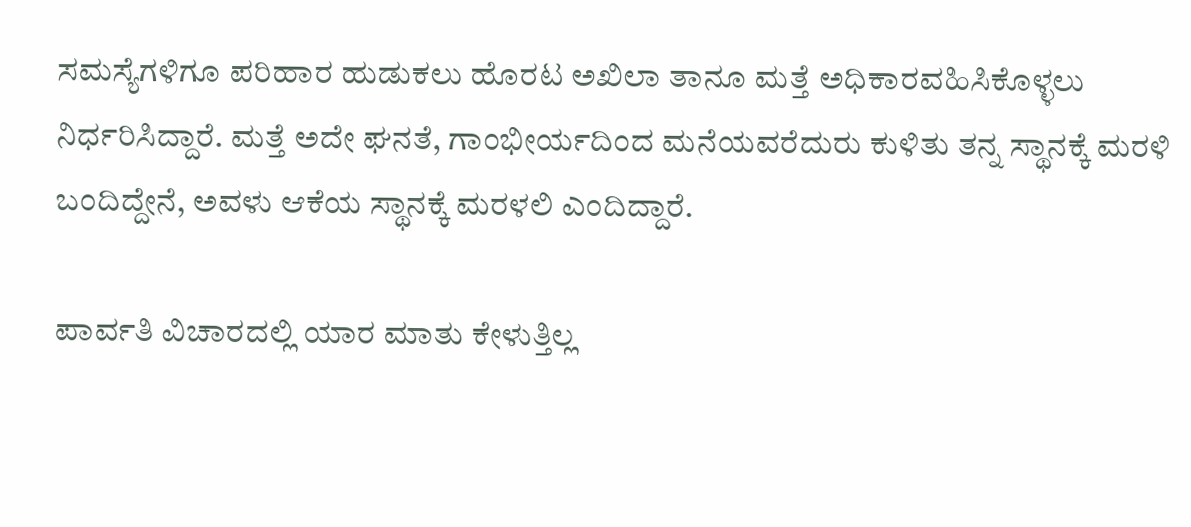ಸಮಸ್ಯೆಗಳಿಗೂ ಪರಿಹಾರ ಹುಡುಕಲು ಹೊರಟ ಅಖಿಲಾ ತಾನೂ ಮತ್ತೆ ಅಧಿಕಾರವಹಿಸಿಕೊಳ್ಳಲು ನಿರ್ಧರಿಸಿದ್ದಾರೆ. ಮತ್ತೆ ಅದೇ ಘನತೆ, ಗಾಂಭೀರ್ಯದಿಂದ ಮನೆಯವರೆದುರು ಕುಳಿತು ತನ್ನ ಸ್ಥಾನಕ್ಕೆ ಮರಳಿ ಬಂದಿದ್ದೇನೆ, ಅವಳು ಆಕೆಯ ಸ್ಥಾನಕ್ಕೆ ಮರಳಲಿ ಎಂದಿದ್ದಾರೆ.

ಪಾರ್ವತಿ ವಿಚಾರದಲ್ಲಿ ಯಾರ ಮಾತು ಕೇಳುತ್ತಿಲ್ಲ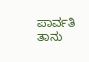ಪಾರ್ವತಿ ತಾನು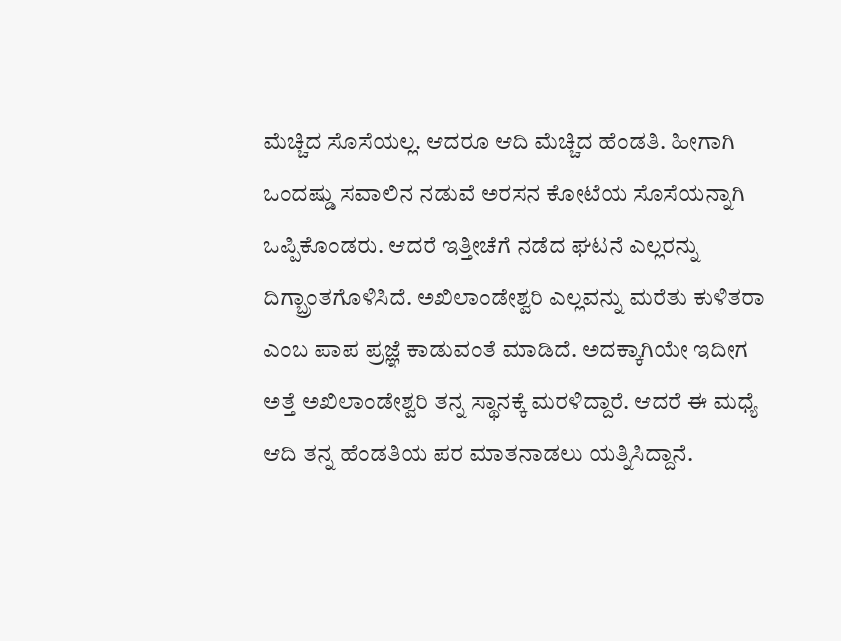ಮೆಚ್ಚಿದ ಸೊಸೆಯಲ್ಲ. ಆದರೂ ಆದಿ ಮೆಚ್ಚಿದ ಹೆಂಡತಿ. ಹೀಗಾಗಿ ಒಂದಷ್ಡು ಸವಾಲಿನ ನಡುವೆ ಅರಸನ ಕೋಟೆಯ ಸೊಸೆಯನ್ನಾಗಿ ಒಪ್ಪಿಕೊಂಡರು. ಆದರೆ ಇತ್ತೀಚೆಗೆ ನಡೆದ ಘಟನೆ ಎಲ್ಲರನ್ನು ದಿಗ್ಬ್ರಾಂತಗೊಳಿಸಿದೆ. ಅಖಿಲಾಂಡೇಶ್ವರಿ ಎಲ್ಲವನ್ನು ಮರೆತು ಕುಳಿತರಾ ಎಂಬ ಪಾಪ ಪ್ರಜ್ಞೆ ಕಾಡುವಂತೆ ಮಾಡಿದೆ. ಅದಕ್ಕಾಗಿಯೇ ಇದೀಗ ಅತ್ತೆ ಅಖಿಲಾಂಡೇಶ್ವರಿ ತನ್ನ ಸ್ಥಾನಕ್ಕೆ ಮರಳಿದ್ದಾರೆ. ಆದರೆ ಈ ಮಧ್ಯೆ ಆದಿ ತನ್ನ ಹೆಂಡತಿಯ ಪರ ಮಾತನಾಡಲು ಯತ್ನಿಸಿದ್ದಾನೆ.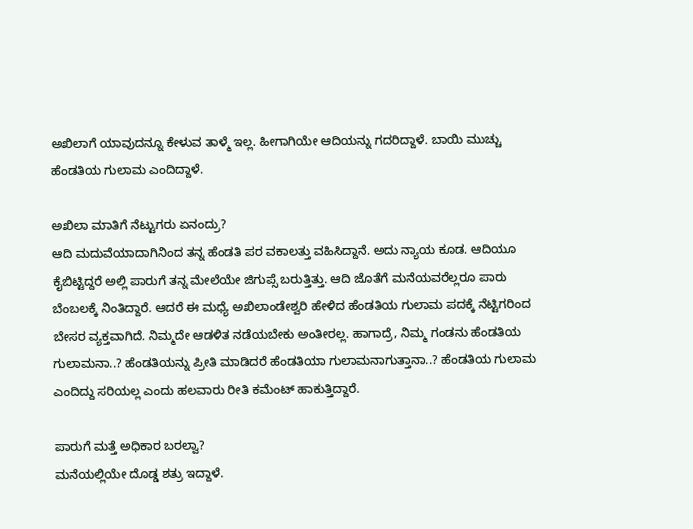ಅಖಿಲಾಗೆ ಯಾವುದನ್ನೂ ಕೇಳುವ ತಾಳ್ಮೆ ಇಲ್ಲ. ಹೀಗಾಗಿಯೇ ಆದಿಯನ್ನು ಗದರಿದ್ದಾಳೆ. ಬಾಯಿ ಮುಚ್ಚು ಹೆಂಡತಿಯ ಗುಲಾಮ ಎಂದಿದ್ದಾಳೆ.

ಅಖಿಲಾ ಮಾತಿಗೆ ನೆಟ್ಟುಗರು ಏನಂದ್ರು?
ಆದಿ ಮದುವೆಯಾದಾಗಿನಿಂದ ತನ್ನ ಹೆಂಡತಿ ಪರ ವಕಾಲತ್ತು ವಹಿಸಿದ್ದಾನೆ. ಅದು ನ್ಯಾಯ ಕೂಡ. ಆದಿಯೂ ಕೈಬಿಟ್ಟಿದ್ದರೆ ಅಲ್ಲಿ ಪಾರುಗೆ ತನ್ನ ಮೇಲೆಯೇ ಜಿಗುಪ್ಸೆ ಬರುತ್ತಿತ್ತು. ಆದಿ ಜೊತೆಗೆ ಮನೆಯವರೆಲ್ಲರೂ ಪಾರು ಬೆಂಬಲಕ್ಕೆ ನಿಂತಿದ್ದಾರೆ. ಆದರೆ ಈ ಮಧ್ಯೆ ಅಖಿಲಾಂಡೇಶ್ವರಿ ಹೇಳಿದ ಹೆಂಡತಿಯ ಗುಲಾಮ ಪದಕ್ಕೆ ನೆಟ್ಟಿಗರಿಂದ ಬೇಸರ ವ್ಯಕ್ತವಾಗಿದೆ. ನಿಮ್ಮದೇ ಆಡಳಿತ ನಡೆಯಬೇಕು ಅಂತೀರಲ್ಲ. ಹಾಗಾದ್ರೆ, ನಿಮ್ಮ ಗಂಡನು ಹೆಂಡತಿಯ ಗುಲಾಮನಾ..? ಹೆಂಡತಿಯನ್ನು ಪ್ರೀತಿ ಮಾಡಿದರೆ ಹೆಂಡತಿಯಾ ಗುಲಾಮನಾಗುತ್ತಾನಾ..? ಹೆಂಡತಿಯ ಗುಲಾಮ ಎಂದಿದ್ದು ಸರಿಯಲ್ಲ ಎಂದು ಹಲವಾರು ರೀತಿ ಕಮೆಂಟ್ ಹಾಕುತ್ತಿದ್ದಾರೆ.

ಪಾರುಗೆ ಮತ್ತೆ ಅಧಿಕಾರ ಬರಲ್ವಾ?
ಮನೆಯಲ್ಲಿಯೇ ದೊಡ್ಡ ಶತ್ರು ಇದ್ದಾಳೆ.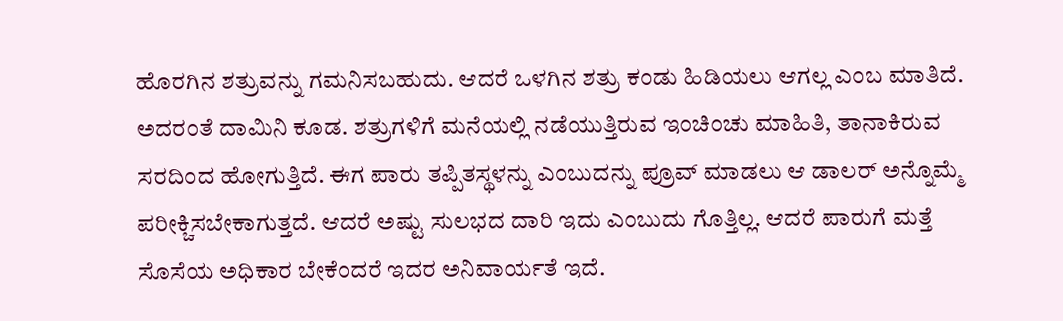ಹೊರಗಿನ ಶತ್ರುವನ್ನು ಗಮನಿಸಬಹುದು. ಆದರೆ ಒಳಗಿನ ಶತ್ರು ಕಂಡು ಹಿಡಿಯಲು ಆಗಲ್ಲ ಎಂಬ ಮಾತಿದೆ. ಅದರಂತೆ ದಾಮಿನಿ ಕೂಡ. ಶತ್ರುಗಳಿಗೆ ಮನೆಯಲ್ಲಿ ನಡೆಯುತ್ತಿರುವ ಇಂಚಿಂಚು ಮಾಹಿತಿ, ತಾನಾಕಿರುವ ಸರದಿಂದ ಹೋಗುತ್ತಿದೆ. ಈಗ ಪಾರು ತಪ್ಪಿತಸ್ಥಳನ್ನು ಎಂಬುದನ್ನು ಪ್ರೂವ್ ಮಾಡಲು ಆ ಡಾಲರ್ ಅನ್ನೊಮ್ಮೆ ಪರೀಕ್ಚಿಸಬೇಕಾಗುತ್ತದೆ. ಆದರೆ ಅಷ್ಟು ಸುಲಭದ ದಾರಿ ಇದು ಎಂಬುದು ಗೊತ್ತಿಲ್ಲ. ಆದರೆ ಪಾರುಗೆ ಮತ್ತೆ ಸೊಸೆಯ ಅಧಿಕಾರ ಬೇಕೆಂದರೆ ಇದರ ಅನಿವಾರ್ಯತೆ ಇದೆ.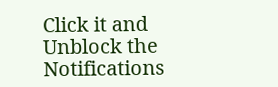Click it and Unblock the Notifications